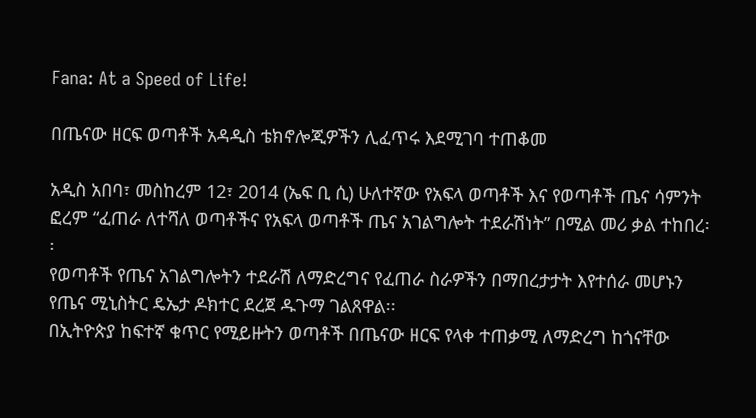Fana: At a Speed of Life!

በጤናው ዘርፍ ወጣቶች አዳዲስ ቴክኖሎጂዎችን ሊፈጥሩ እደሚገባ ተጠቆመ

አዲስ አበባ፣ መስከረም 12፣ 2014 (ኤፍ ቢ ሲ) ሁለተኛው የአፍላ ወጣቶች እና የወጣቶች ጤና ሳምንት ፎረም “ፈጠራ ለተሻለ ወጣቶችና የአፍላ ወጣቶች ጤና አገልግሎት ተደራሽነት” በሚል መሪ ቃል ተከበረ፡፡
የወጣቶች የጤና አገልግሎትን ተደራሽ ለማድረግና የፈጠራ ስራዎችን በማበረታታት እየተሰራ መሆኑን የጤና ሚኒስትር ዴኤታ ዶክተር ደረጀ ዱጉማ ገልጸዋል፡፡
በኢትዮጵያ ከፍተኛ ቁጥር የሚይዙትን ወጣቶች በጤናው ዘርፍ የላቀ ተጠቃሚ ለማድረግ ከጎናቸው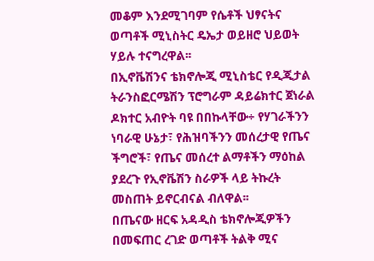መቆም እንደሚገባም የሴቶች ህፃናትና ወጣቶች ሚኒስትር ዴኤታ ወይዘሮ ህይወት ሃይሉ ተናግረዋል፡፡
በኢኖቬሽንና ቴክኖሎጂ ሚኒስቴር የዲጂታል ትራንስፎርሜሽን ፕሮግራም ዳይሬክተር ጀነራል ዶክተር አብዮት ባዩ በበኩላቸው÷ የሃገራችንን ነባራዊ ሁኔታ፣ የሕዝባችንን መሰረታዊ የጤና ችግሮች፣ የጤና መሰረተ ልማቶችን ማዕከል ያደረጉ የኢኖቬሽን ስራዎች ላይ ትኩረት መስጠት ይኖርብናል ብለዋል፡፡
በጤናው ዘርፍ አዳዲስ ቴክኖሎጂዎችን በመፍጠር ረገድ ወጣቶች ትልቅ ሚና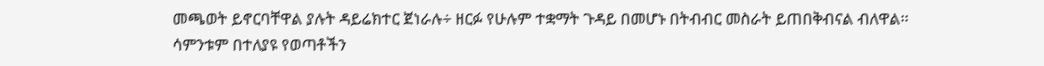መጫወት ይኖርባቸዋል ያሉት ዳይሬክተር ጀነራሉ÷ ዘርፉ የሁሉም ተቋማት ጉዳይ በመሆኑ በትብብር መስራት ይጠበቅብናል ብለዋል፡፡
ሳምንቱም በተለያዩ የወጣቶችን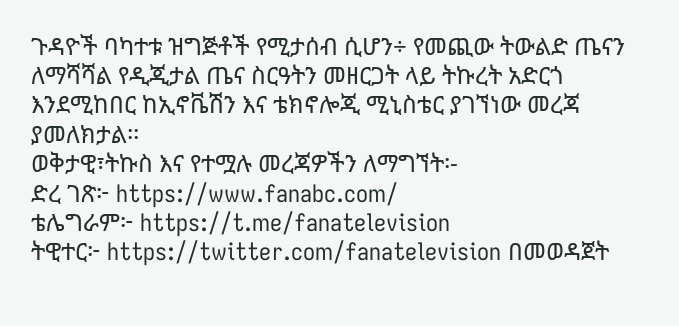ጉዳዮች ባካተቱ ዝግጅቶች የሚታሰብ ሲሆን÷ የመጪው ትውልድ ጤናን ለማሻሻል የዲጂታል ጤና ስርዓትን መዘርጋት ላይ ትኩረት አድርጎ እንደሚከበር ከኢኖቬሽን እና ቴክኖሎጂ ሚኒስቴር ያገኘነው መረጃ ያመለክታል፡፡
ወቅታዊ፣ትኩስ እና የተሟሉ መረጃዎችን ለማግኘት፡-
ድረ ገጽ፦ https://www.fanabc.com/
ቴሌግራም፦ https://t.me/fanatelevision
ትዊተር፦ https://twitter.com/fanatelevision በመወዳጀት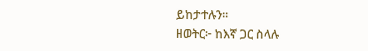ይከታተሉን፡፡
ዘወትር፦ ከእኛ ጋር ስላሉ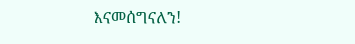እናመሰግናለን!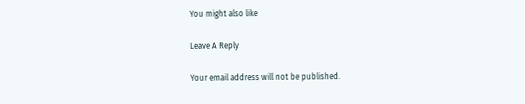You might also like

Leave A Reply

Your email address will not be published.